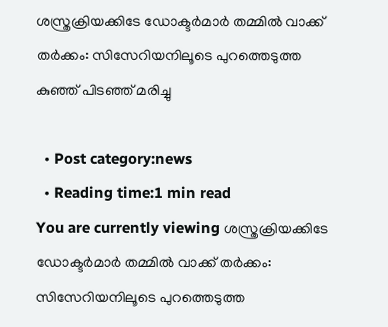ശസ്ത്രക്രിയക്കിടേ ഡോക്ടര്‍മാര്‍ തമ്മില്‍ വാക്ക് തര്‍ക്കം: സിസേറിയനിലൂടെ പുറത്തെടുത്ത കുഞ്ഞ് പിടഞ്ഞ് മരിച്ചു

  • Post category:news
  • Reading time:1 min read
You are currently viewing ശസ്ത്രക്രിയക്കിടേ ഡോക്ടര്‍മാര്‍ തമ്മില്‍ വാക്ക് തര്‍ക്കം: സിസേറിയനിലൂടെ പുറത്തെടുത്ത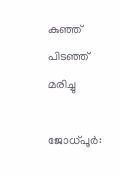കുഞ്ഞ് പിടഞ്ഞ് മരിച്ചു

ജോധ്പൂര്‍: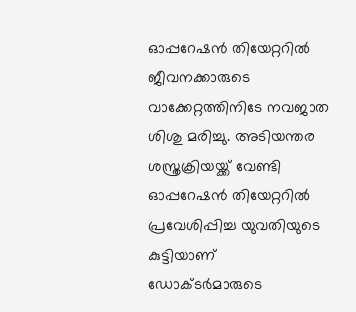ഓപ്പറേഷന്‍ തിയേറ്ററില്‍ ജീവനക്കാരുടെ വാക്കേറ്റത്തിനിടേ നവജാത ശിശു മരിച്ചു. അടിയന്തര ശസ്ത്രക്രിയയ്ക്ക് വേണ്ടി ഓപ്പറേഷന്‍ തിയേറ്ററില്‍ പ്രവേശിപ്പിച്ച യുവതിയുടെ കുട്ടിയാണ് ഡോക്ടര്‍മാരുടെ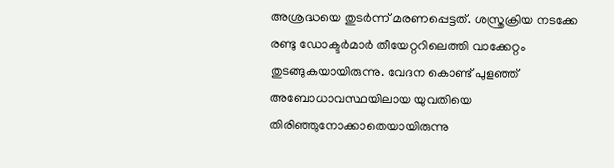അശ്രദ്ധയെ തുടര്‍ന്ന് മരണപ്പെട്ടത്. ശസ്ത്രക്രിയ നടക്കേ രണ്ടു ഡോക്ടര്‍മാര്‍ തീയേറ്ററിലെത്തി വാക്കേറ്റം തുടങ്ങുകയായിരുന്നു. വേദന കൊണ്ട് പുളഞ്ഞ് അബോധാവസ്ഥയിലായ യുവതിയെ തിരിഞ്ഞുനോക്കാതെയായിരുന്നു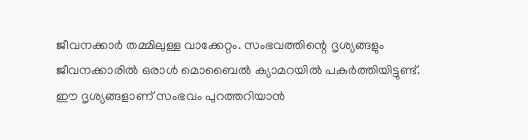ജീവനക്കാര്‍ തമ്മിലുള്ള വാക്കേറ്റം. സംഭവത്തിന്റെ ദൃശ്യങ്ങളും ജീവനക്കാരില്‍ ഒരാള്‍ മൊബൈല്‍ ക്യാമറയില്‍ പകര്‍ത്തിയിട്ടുണ്ട്. ഈ ദൃശ്യങ്ങളാണ് സംഭവം പുറത്തറിയാന്‍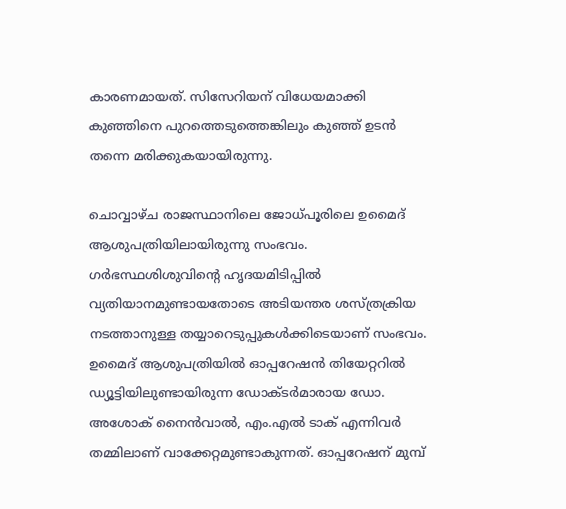കാരണമായത്. സിസേറിയന് വിധേയമാക്കി കുഞ്ഞിനെ പുറത്തെടുത്തെങ്കിലും കുഞ്ഞ് ഉടന്‍ തന്നെ മരിക്കുകയായിരുന്നു.

ചൊവ്വാഴ്ച രാജസ്ഥാനിലെ ജോധ്പൂരിലെ ഉമൈദ് ആശുപത്രിയിലായിരുന്നു സംഭവം. ഗര്‍ഭസ്ഥശിശുവിന്റെ ഹൃദയമിടിപ്പില്‍ വ്യതിയാനമുണ്ടായതോടെ അടിയന്തര ശസ്ത്രക്രിയ നടത്താനുള്ള തയ്യാറെടുപ്പുകള്‍ക്കിടെയാണ് സംഭവം. ഉമൈദ് ആശുപത്രിയില്‍ ഓപ്പറേഷന്‍ തിയേറ്ററില്‍ ഡ്യൂട്ടിയിലുണ്ടായിരുന്ന ഡോക്ടര്‍മാരായ ഡോ. അശോക് നൈന്‍വാല്‍, എം.എല്‍ ടാക് എന്നിവര്‍ തമ്മിലാണ് വാക്കേറ്റമുണ്ടാകുന്നത്. ഓപ്പറേഷന് മുമ്പ്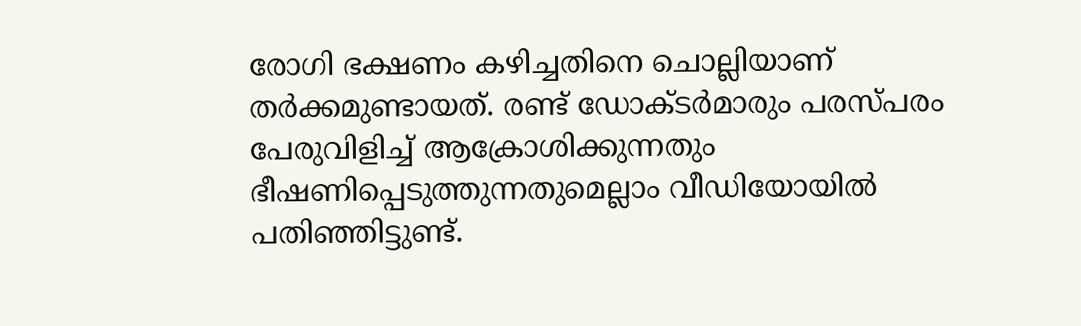രോഗി ഭക്ഷണം കഴിച്ചതിനെ ചൊല്ലിയാണ് തര്‍ക്കമുണ്ടായത്. രണ്ട് ഡോക്ടര്‍മാരും പരസ്പരം പേരുവിളിച്ച് ആക്രോശിക്കുന്നതും ഭീഷണിപ്പെടുത്തുന്നതുമെല്ലാം വീഡിയോയില്‍ പതിഞ്ഞിട്ടുണ്ട്.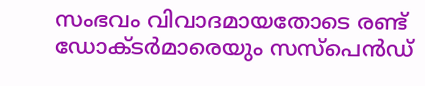സംഭവം വിവാദമായതോടെ രണ്ട് ഡോക്ടര്‍മാരെയും സസ്‌പെന്‍ഡ്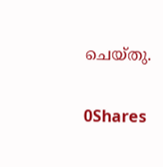ചെയ്തു.

0Shares